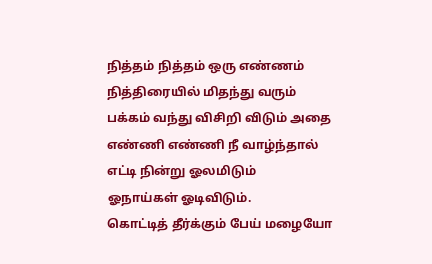நித்தம் நித்தம் ஒரு எண்ணம்
நித்திரையில் மிதந்து வரும்
பக்கம் வந்து விசிறி விடும் அதை
எண்ணி எண்ணி நீ வாழ்ந்தால்
எட்டி நின்று ஓலமிடும்
ஓநாய்கள் ஓடிவிடும்.
கொட்டித் தீர்க்கும் பேய் மழையோ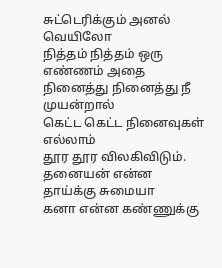சுட்டெரிக்கும் அனல் வெயிலோ
நித்தம் நித்தம் ஒரு எண்ணம் அதை
நினைத்து நினைத்து நீ முயன்றால்
கெட்ட கெட்ட நினைவுகள் எல்லாம்
தூர தூர விலகிவிடும்.
தனையன் என்ன தாய்க்கு சுமையா
கனா என்ன கண்ணுக்கு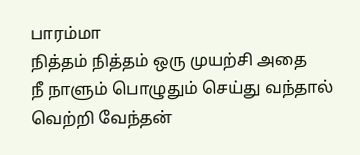பாரம்மா
நித்தம் நித்தம் ஒரு முயற்சி அதை
நீ நாளும் பொழுதும் செய்து வந்தால்
வெற்றி வேந்தன்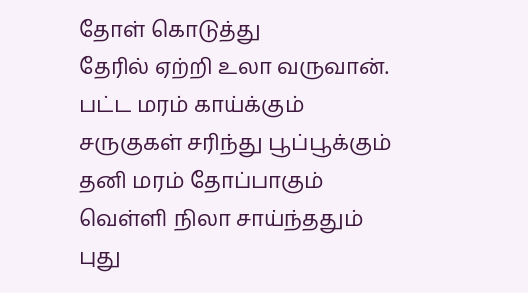தோள் கொடுத்து
தேரில் ஏற்றி உலா வருவான்.
பட்ட மரம் காய்க்கும்
சருகுகள் சரிந்து பூப்பூக்கும்
தனி மரம் தோப்பாகும்
வெள்ளி நிலா சாய்ந்ததும்
புது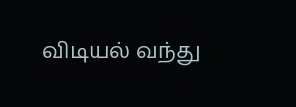விடியல் வந்து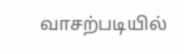வாசற்படியில்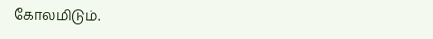கோலமிடும்.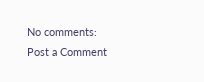No comments:
Post a Comment